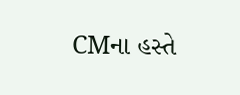CMના હસ્તે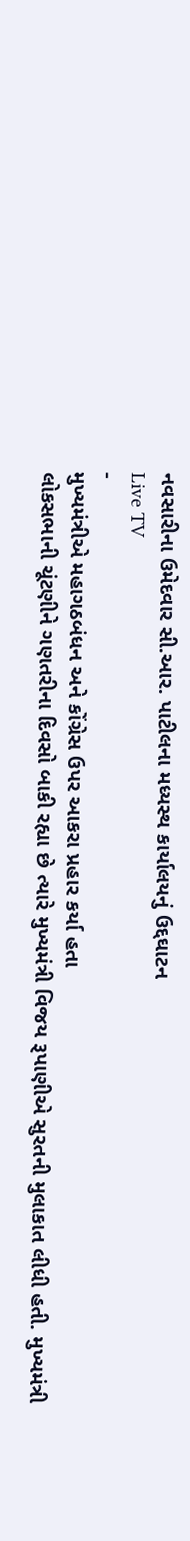નવસારીના ઉમેદવાર સી.આર. પાટીલના મધ્યસ્થ કાર્યાલયનું ઉદ્દઘાટન
Live TV
-
મુખ્યમંત્રીએ મહાગઠબંધન અને કોંગ્રેસ ઉપર આકરા પ્રહાર કર્યા હતા
લોકસભાની ચૂંટણીને ગણતરીના દિવસો બાકી રહ્યા છે ત્યારે મુખ્યમંત્રી વિજય રૂપાણીએ સુરતની મુલાકાત લીધી હતી. મુખ્યમંત્રી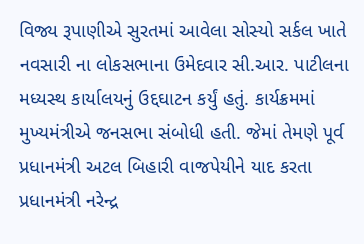વિજ્ય રૂપાણીએ સુરતમાં આવેલા સોસ્યો સર્કલ ખાતે નવસારી ના લોકસભાના ઉમેદવાર સી.આર. પાટીલના મધ્યસ્થ કાર્યાલયનું ઉદ્દઘાટન કર્યું હતું. કાર્યક્રમમાં મુખ્યમંત્રીએ જનસભા સંબોધી હતી. જેમાં તેમણે પૂર્વ પ્રધાનમંત્રી અટલ બિહારી વાજપેયીને યાદ કરતા પ્રધાનમંત્રી નરેન્દ્ર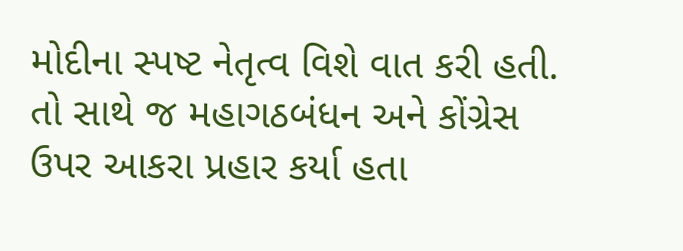મોદીના સ્પષ્ટ નેતૃત્વ વિશે વાત કરી હતી. તો સાથે જ મહાગઠબંધન અને કોંગ્રેસ ઉપર આકરા પ્રહાર કર્યા હતા